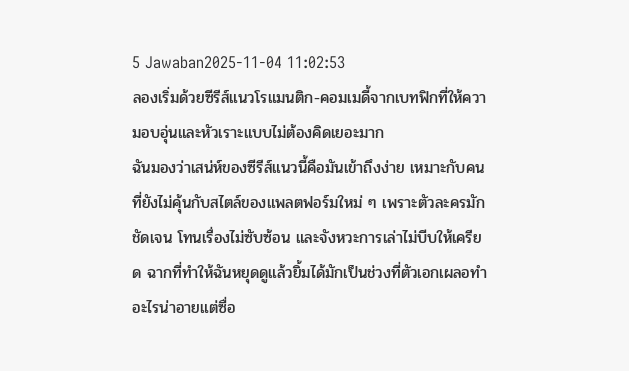5 Jawaban2025-11-04 11:02:53
ลองเริ่มด้วยซีรีส์แนวโรแมนติก-คอมเมดี้จากเบทฟิกที่ให้ความอบอุ่นและหัวเราะแบบไม่ต้องคิดเยอะมาก
ฉันมองว่าเสน่ห์ของซีรีส์แนวนี้คือมันเข้าถึงง่าย เหมาะกับคนที่ยังไม่คุ้นกับสไตล์ของแพลตฟอร์มใหม่ ๆ เพราะตัวละครมักชัดเจน โทนเรื่องไม่ซับซ้อน และจังหวะการเล่าไม่บีบให้เครียด ฉากที่ทำให้ฉันหยุดดูแล้วยิ้มได้มักเป็นช่วงที่ตัวเอกเผลอทำอะไรน่าอายแต่ซื่อ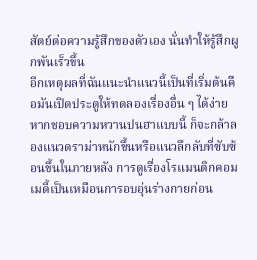สัตย์ต่อความรู้สึกของตัวเอง นั่นทำให้รู้สึกผูกพันเร็วขึ้น
อีกเหตุผลที่ฉันแนะนำแนวนี้เป็นที่เริ่มต้นคือมันเปิดประตูให้ทดลองเรื่องอื่น ๆ ได้ง่าย หากชอบความหวานปนฮาแบบนี้ ก็จะกล้าลองแนวดราม่าหนักขึ้นหรือแนวลึกลับที่ซับซ้อนขึ้นในภายหลัง การดูเรื่องโรแมนติกคอมเมดี้เป็นเหมือนการอบอุ่นร่างกายก่อน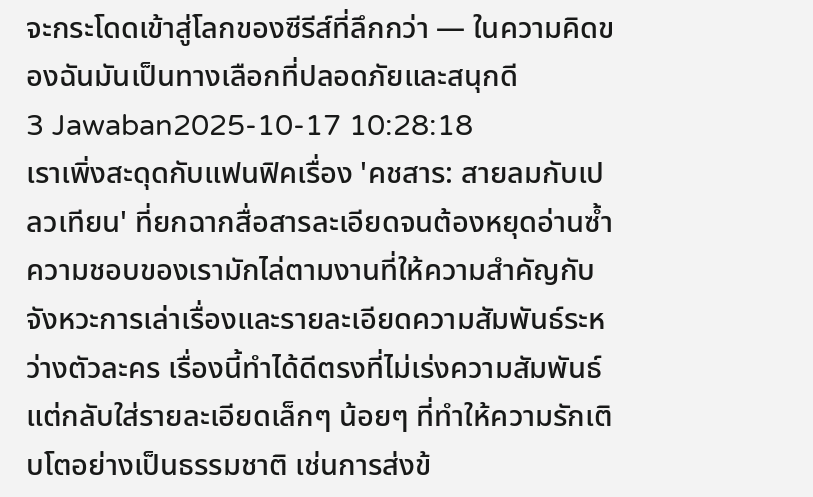จะกระโดดเข้าสู่โลกของซีรีส์ที่ลึกกว่า — ในความคิดของฉันมันเป็นทางเลือกที่ปลอดภัยและสนุกดี
3 Jawaban2025-10-17 10:28:18
เราเพิ่งสะดุดกับแฟนฟิคเรื่อง 'คชสาร: สายลมกับเปลวเทียน' ที่ยกฉากสื่อสารละเอียดจนต้องหยุดอ่านซ้ำ
ความชอบของเรามักไล่ตามงานที่ให้ความสำคัญกับจังหวะการเล่าเรื่องและรายละเอียดความสัมพันธ์ระหว่างตัวละคร เรื่องนี้ทำได้ดีตรงที่ไม่เร่งความสัมพันธ์ แต่กลับใส่รายละเอียดเล็กๆ น้อยๆ ที่ทำให้ความรักเติบโตอย่างเป็นธรรมชาติ เช่นการส่งข้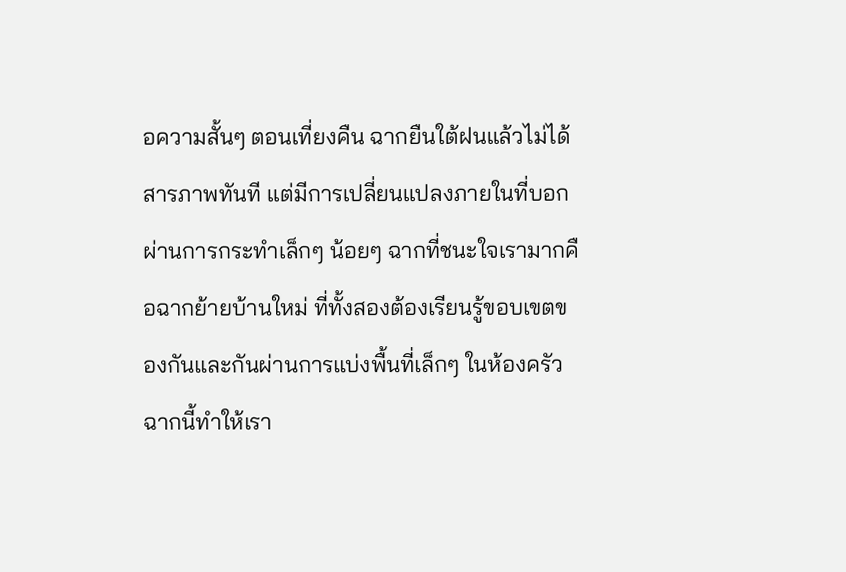อความสั้นๆ ตอนเที่ยงคืน ฉากยืนใต้ฝนแล้วไม่ได้สารภาพทันที แต่มีการเปลี่ยนแปลงภายในที่บอกผ่านการกระทำเล็กๆ น้อยๆ ฉากที่ชนะใจเรามากคือฉากย้ายบ้านใหม่ ที่ทั้งสองต้องเรียนรู้ขอบเขตของกันและกันผ่านการแบ่งพื้นที่เล็กๆ ในห้องครัว ฉากนี้ทำให้เรา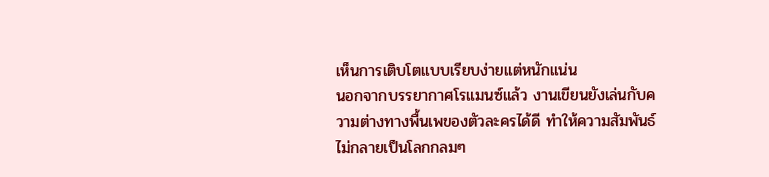เห็นการเติบโตแบบเรียบง่ายแต่หนักแน่น
นอกจากบรรยากาศโรแมนซ์แล้ว งานเขียนยังเล่นกับความต่างทางพื้นเพของตัวละครได้ดี ทำให้ความสัมพันธ์ไม่กลายเป็นโลกกลมๆ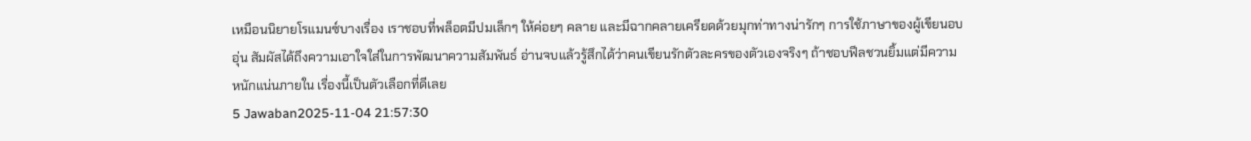เหมือนนิยายโรแมนซ์บางเรื่อง เราชอบที่พล็อตมีปมเล็กๆ ให้ค่อยๆ คลาย และมีฉากคลายเครียดด้วยมุกท่าทางน่ารักๆ การใช้ภาษาของผู้เขียนอบอุ่น สัมผัสได้ถึงความเอาใจใส่ในการพัฒนาความสัมพันธ์ อ่านจบแล้วรู้สึกได้ว่าคนเขียนรักตัวละครของตัวเองจริงๆ ถ้าชอบฟีลชวนยิ้มแต่มีความหนักแน่นภายใน เรื่องนี้เป็นตัวเลือกที่ดีเลย
5 Jawaban2025-11-04 21:57:30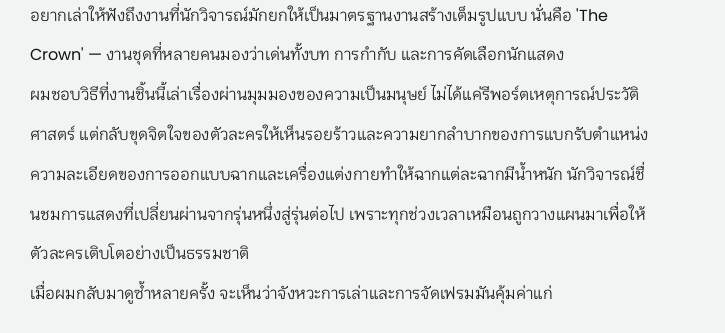อยากเล่าให้ฟังถึงงานที่นักวิจารณ์มักยกให้เป็นมาตรฐานงานสร้างเต็มรูปแบบ นั่นคือ 'The Crown' — งานชุดที่หลายคนมองว่าเด่นทั้งบท การกำกับ และการคัดเลือกนักแสดง
ผมชอบวิธีที่งานชิ้นนี้เล่าเรื่องผ่านมุมมองของความเป็นมนุษย์ ไม่ได้แค่รีพอร์ตเหตุการณ์ประวัติศาสตร์ แต่กลับขุดจิตใจของตัวละครให้เห็นรอยร้าวและความยากลำบากของการแบกรับตำแหน่ง ความละเอียดของการออกแบบฉากและเครื่องแต่งกายทำให้ฉากแต่ละฉากมีน้ำหนัก นักวิจารณ์ชื่นชมการแสดงที่เปลี่ยนผ่านจากรุ่นหนึ่งสู่รุ่นต่อไป เพราะทุกช่วงเวลาเหมือนถูกวางแผนมาเพื่อให้ตัวละครเติบโตอย่างเป็นธรรมชาติ
เมื่อผมกลับมาดูซ้ำหลายครั้ง จะเห็นว่าจังหวะการเล่าและการจัดเฟรมมันคุ้มค่าแก่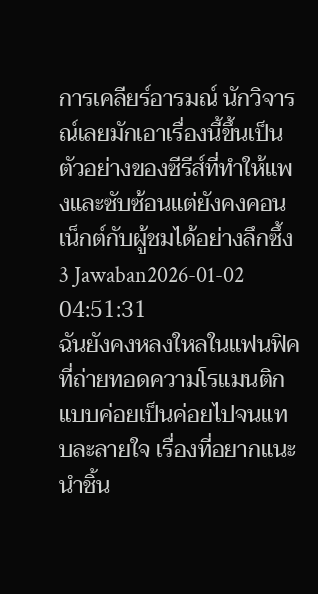การเคลียร์อารมณ์ นักวิจารณ์เลยมักเอาเรื่องนี้ขึ้นเป็นตัวอย่างของซีรีส์ที่ทำให้แพงและซับซ้อนแต่ยังคงคอนเน็กต์กับผู้ชมได้อย่างลึกซึ้ง
3 Jawaban2026-01-02 04:51:31
ฉันยังคงหลงใหลในแฟนฟิคที่ถ่ายทอดความโรแมนติกแบบค่อยเป็นค่อยไปจนแทบละลายใจ เรื่องที่อยากแนะนำชิ้น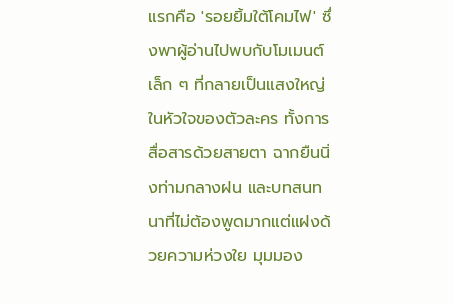แรกคือ 'รอยยิ้มใต้โคมไฟ' ซึ่งพาผู้อ่านไปพบกับโมเมนต์เล็ก ๆ ที่กลายเป็นแสงใหญ่ในหัวใจของตัวละคร ทั้งการสื่อสารด้วยสายตา ฉากยืนนิ่งท่ามกลางฝน และบทสนทนาที่ไม่ต้องพูดมากแต่แฝงด้วยความห่วงใย มุมมอง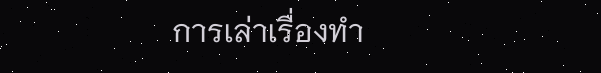การเล่าเรื่องทำ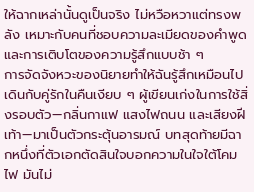ให้ฉากเหล่านั้นดูเป็นจริง ไม่หวือหวาแต่ทรงพลัง เหมาะกับคนที่ชอบความละเมียดของคำพูดและการเติบโตของความรู้สึกแบบช้า ๆ
การจัดจังหวะของนิยายทำให้ฉันรู้สึกเหมือนไปเดินกับคู่รักในคืนเงียบ ๆ ผู้เขียนเก่งในการใช้สิ่งรอบตัว—กลิ่นกาแฟ แสงไฟถนน และเสียงฝีเท้า—มาเป็นตัวกระตุ้นอารมณ์ บทสุดท้ายมีฉากหนึ่งที่ตัวเอกตัดสินใจบอกความในใจใต้โคมไฟ มันไม่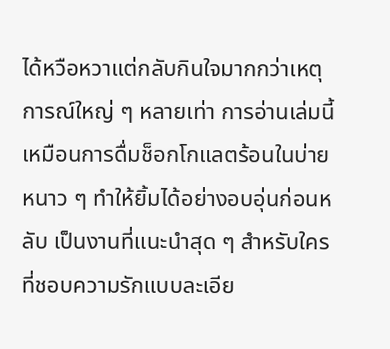ได้หวือหวาแต่กลับกินใจมากกว่าเหตุการณ์ใหญ่ ๆ หลายเท่า การอ่านเล่มนี้เหมือนการดื่มช็อกโกแลตร้อนในบ่ายหนาว ๆ ทำให้ยิ้มได้อย่างอบอุ่นก่อนหลับ เป็นงานที่แนะนำสุด ๆ สำหรับใครที่ชอบความรักแบบละเอีย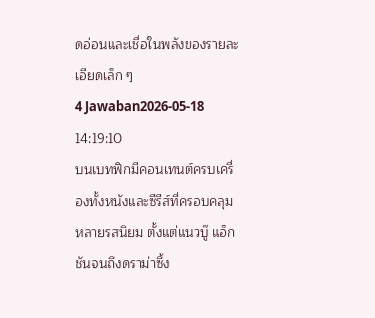ดอ่อนและเชื่อในพลังของรายละเอียดเล็ก ๆ
4 Jawaban2026-05-18 14:19:10
บนเบทฟิกมีคอนเทนต์ครบเครื่องทั้งหนังและซีรีส์ที่ครอบคลุมหลายรสนิยม ตั้งแต่แนวบู๊ แอ็กชันจนถึงดราม่าซึ้ง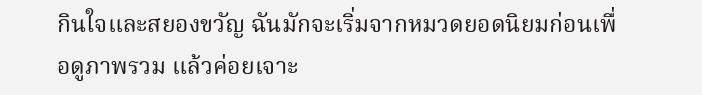กินใจและสยองขวัญ ฉันมักจะเริ่มจากหมวดยอดนิยมก่อนเพื่อดูภาพรวม แล้วค่อยเจาะ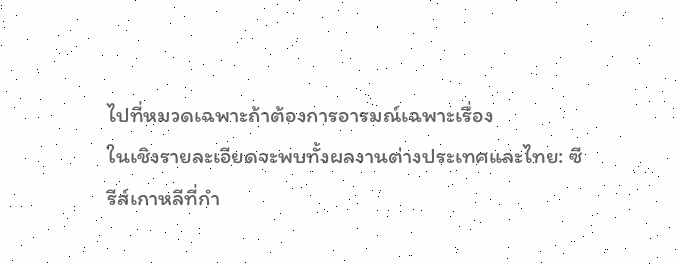ไปที่หมวดเฉพาะถ้าต้องการอารมณ์เฉพาะเรื่อง
ในเชิงรายละเอียดจะพบทั้งผลงานต่างประเทศและไทย: ซีรีส์เกาหลีที่กำ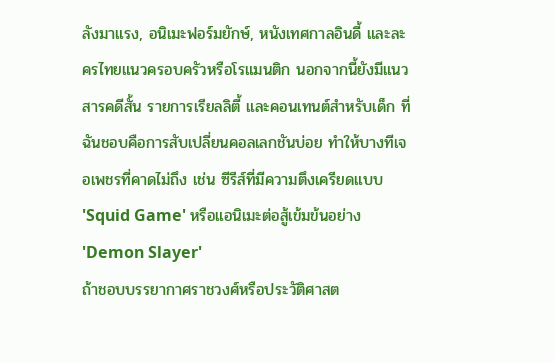ลังมาแรง, อนิเมะฟอร์มยักษ์, หนังเทศกาลอินดี้ และละครไทยแนวครอบครัวหรือโรแมนติก นอกจากนี้ยังมีแนวสารคดีสั้น รายการเรียลลิตี้ และคอนเทนต์สำหรับเด็ก ที่ฉันชอบคือการสับเปลี่ยนคอลเลกชันบ่อย ทำให้บางทีเจอเพชรที่คาดไม่ถึง เช่น ซีรีส์ที่มีความตึงเครียดแบบ 'Squid Game' หรือแอนิเมะต่อสู้เข้มข้นอย่าง 'Demon Slayer'
ถ้าชอบบรรยากาศราชวงศ์หรือประวัติศาสต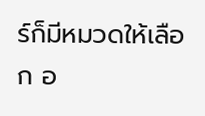ร์ก็มีหมวดให้เลือก อ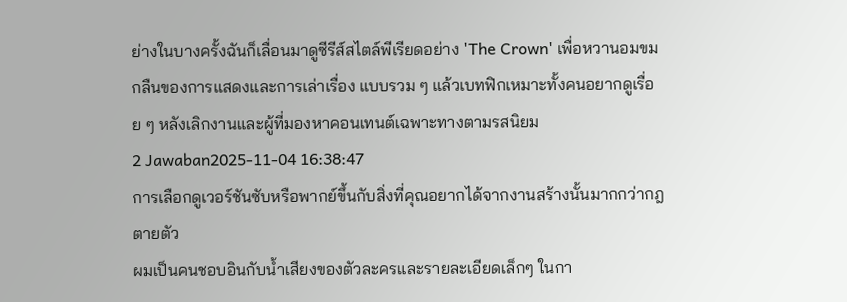ย่างในบางครั้งฉันก็เลื่อนมาดูซีรีส์สไตล์พีเรียดอย่าง 'The Crown' เพื่อหวานอมขมกลืนของการแสดงและการเล่าเรื่อง แบบรวม ๆ แล้วเบทฟิกเหมาะทั้งคนอยากดูเรื่อย ๆ หลังเลิกงานและผู้ที่มองหาคอนเทนต์เฉพาะทางตามรสนิยม
2 Jawaban2025-11-04 16:38:47
การเลือกดูเวอร์ชันซับหรือพากย์ขึ้นกับสิ่งที่คุณอยากได้จากงานสร้างนั้นมากกว่ากฎตายตัว
ผมเป็นคนชอบอินกับน้ำเสียงของตัวละครและรายละเอียดเล็กๆ ในกา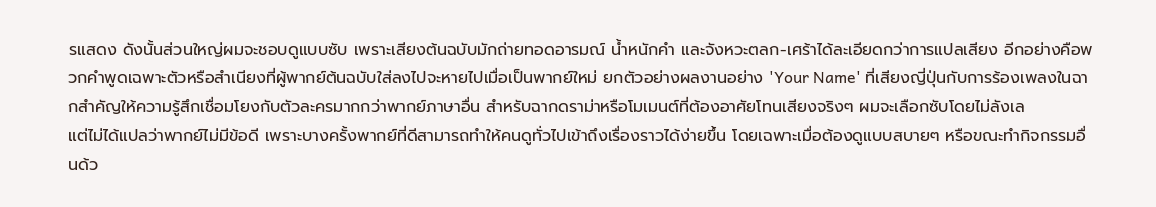รแสดง ดังนั้นส่วนใหญ่ผมจะชอบดูแบบซับ เพราะเสียงต้นฉบับมักถ่ายทอดอารมณ์ น้ำหนักคำ และจังหวะตลก-เศร้าได้ละเอียดกว่าการแปลเสียง อีกอย่างคือพวกคำพูดเฉพาะตัวหรือสำเนียงที่ผู้พากย์ต้นฉบับใส่ลงไปจะหายไปเมื่อเป็นพากย์ใหม่ ยกตัวอย่างผลงานอย่าง 'Your Name' ที่เสียงญี่ปุ่นกับการร้องเพลงในฉากสำคัญให้ความรู้สึกเชื่อมโยงกับตัวละครมากกว่าพากย์ภาษาอื่น สำหรับฉากดราม่าหรือโมเมนต์ที่ต้องอาศัยโทนเสียงจริงๆ ผมจะเลือกซับโดยไม่ลังเล
แต่ไม่ได้แปลว่าพากย์ไม่มีข้อดี เพราะบางครั้งพากย์ที่ดีสามารถทำให้คนดูทั่วไปเข้าถึงเรื่องราวได้ง่ายขึ้น โดยเฉพาะเมื่อต้องดูแบบสบายๆ หรือขณะทำกิจกรรมอื่นด้ว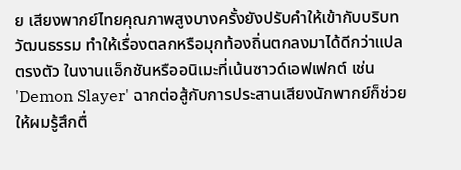ย เสียงพากย์ไทยคุณภาพสูงบางครั้งยังปรับคำให้เข้ากับบริบทวัฒนธรรม ทำให้เรื่องตลกหรือมุกท้องถิ่นตกลงมาได้ดีกว่าแปลตรงตัว ในงานแอ็กชันหรืออนิเมะที่เน้นซาวด์เอฟเฟกต์ เช่น 'Demon Slayer' ฉากต่อสู้กับการประสานเสียงนักพากย์ก็ช่วยให้ผมรู้สึกตื่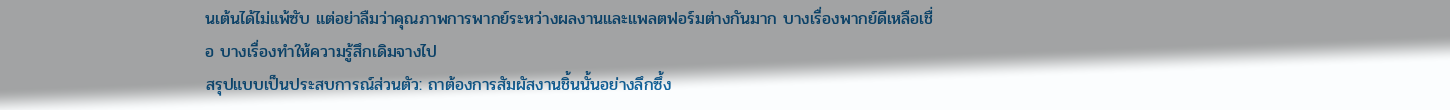นเต้นได้ไม่แพ้ซับ แต่อย่าลืมว่าคุณภาพการพากย์ระหว่างผลงานและแพลตฟอร์มต่างกันมาก บางเรื่องพากย์ดีเหลือเชื่อ บางเรื่องทำให้ความรู้สึกเดิมจางไป
สรุปแบบเป็นประสบการณ์ส่วนตัว: ถาต้องการสัมผัสงานชิ้นนั้นอย่างลึกซึ้ง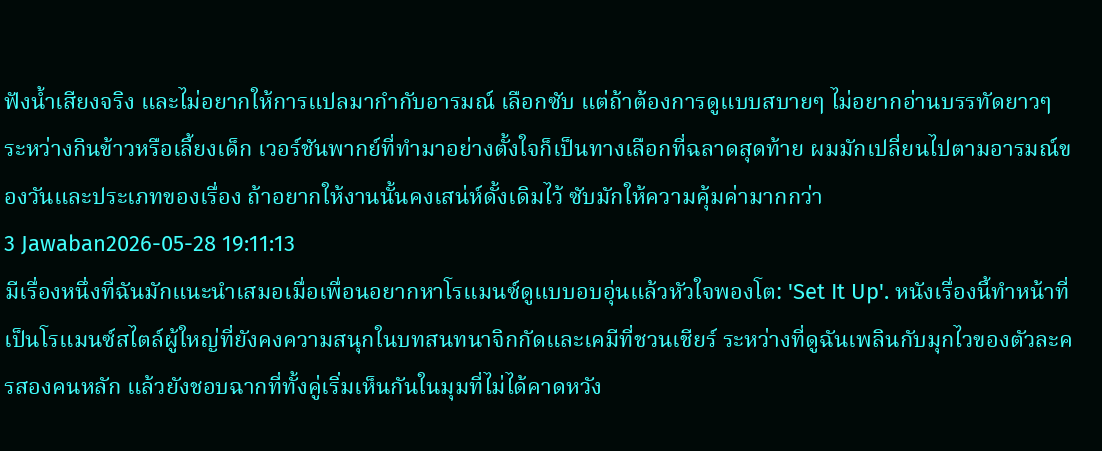ฟังน้ำเสียงจริง และไม่อยากให้การแปลมากำกับอารมณ์ เลือกซับ แต่ถ้าต้องการดูแบบสบายๆ ไม่อยากอ่านบรรทัดยาวๆ ระหว่างกินข้าวหรือเลี้ยงเด็ก เวอร์ชันพากย์ที่ทำมาอย่างตั้งใจก็เป็นทางเลือกที่ฉลาดสุดท้าย ผมมักเปลี่ยนไปตามอารมณ์ของวันและประเภทของเรื่อง ถ้าอยากให้งานนั้นคงเสน่ห์ดั้งเดิมไว้ ซับมักให้ความคุ้มค่ามากกว่า
3 Jawaban2026-05-28 19:11:13
มีเรื่องหนึ่งที่ฉันมักแนะนำเสมอเมื่อเพื่อนอยากหาโรแมนซ์ดูแบบอบอุ่นแล้วหัวใจพองโต: 'Set It Up'. หนังเรื่องนี้ทำหน้าที่เป็นโรแมนซ์สไตล์ผู้ใหญ่ที่ยังคงความสนุกในบทสนทนาจิกกัดและเคมีที่ชวนเชียร์ ระหว่างที่ดูฉันเพลินกับมุกไวของตัวละครสองคนหลัก แล้วยังชอบฉากที่ทั้งคู่เริ่มเห็นกันในมุมที่ไม่ได้คาดหวัง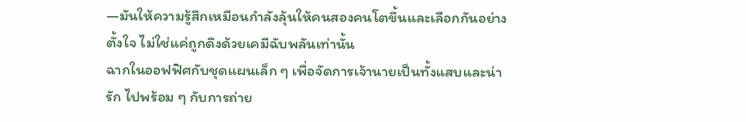—มันให้ความรู้สึกเหมือนกำลังลุ้นให้คนสองคนโตขึ้นและเลือกกันอย่างตั้งใจ ไม่ใช่แค่ถูกดึงด้วยเคมีฉับพลันเท่านั้น
ฉากในออฟฟิศกับชุดแผนเล็ก ๆ เพื่อจัดการเจ้านายเป็นทั้งแสบและน่ารัก ไปพร้อม ๆ กับการถ่าย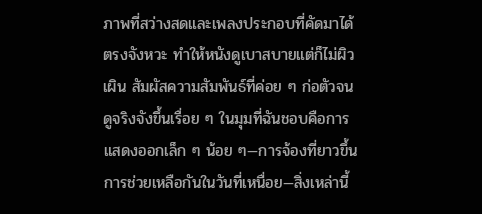ภาพที่สว่างสดและเพลงประกอบที่คัดมาได้ตรงจังหวะ ทำให้หนังดูเบาสบายแต่ก็ไม่ผิวเผิน สัมผัสความสัมพันธ์ที่ค่อย ๆ ก่อตัวจนดูจริงจังขึ้นเรื่อย ๆ ในมุมที่ฉันชอบคือการแสดงออกเล็ก ๆ น้อย ๆ—การจ้องที่ยาวขึ้น การช่วยเหลือกันในวันที่เหนื่อย—สิ่งเหล่านี้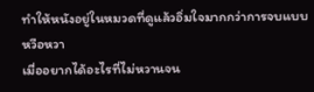ทำให้หนังอยู่ในหมวดที่ดูแล้วอิ่มใจมากกว่าการจบแบบหวือหวา
เมื่ออยากได้อะไรที่ไม่หวานจน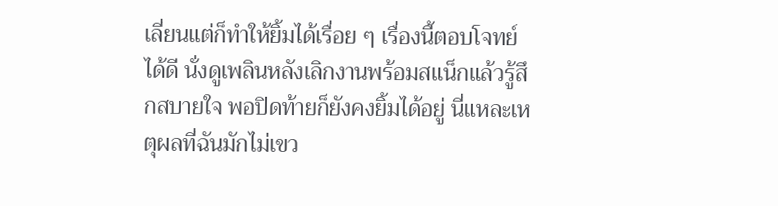เลี่ยนแต่ก็ทำให้ยิ้มได้เรื่อย ๆ เรื่องนี้ตอบโจทย์ได้ดี นั่งดูเพลินหลังเลิกงานพร้อมสแน็กแล้วรู้สึกสบายใจ พอปิดท้ายก็ยังคงยิ้มได้อยู่ นี่แหละเหตุผลที่ฉันมักไม่เขว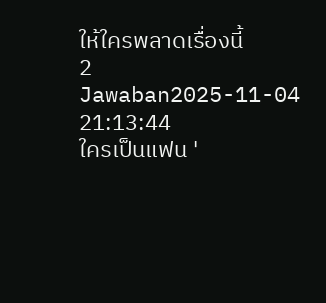ให้ใครพลาดเรื่องนี้
2 Jawaban2025-11-04 21:13:44
ใครเป็นแฟน '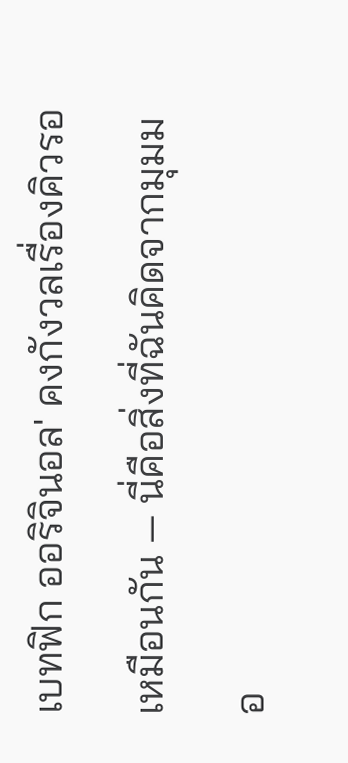เบทฟิก ออริจินอล' คงกังวลเรื่องคิวรอเหมือนกัน — นี่คือสิ่งที่ฉันคิดจากมุมมอ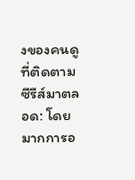งของคนดูที่ติดตามซีรีส์มาตลอด: โดยมากการอ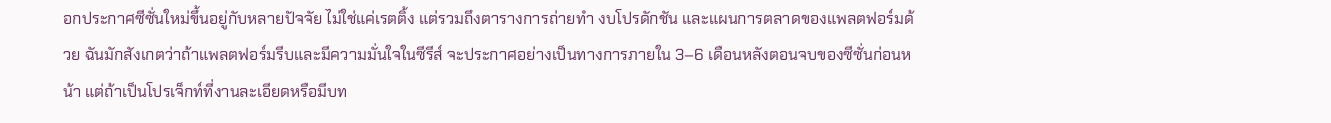อกประกาศซีซั่นใหม่ขึ้นอยู่กับหลายปัจจัย ไม่ใช่แค่เรตติ้ง แต่รวมถึงตารางการถ่ายทำ งบโปรดักชัน และแผนการตลาดของแพลตฟอร์มด้วย ฉันมักสังเกตว่าถ้าแพลตฟอร์มรีบและมีความมั่นใจในซีรีส์ จะประกาศอย่างเป็นทางการภายใน 3–6 เดือนหลังตอนจบของซีซั่นก่อนหน้า แต่ถ้าเป็นโปรเจ็กท์ที่งานละเอียดหรือมีบท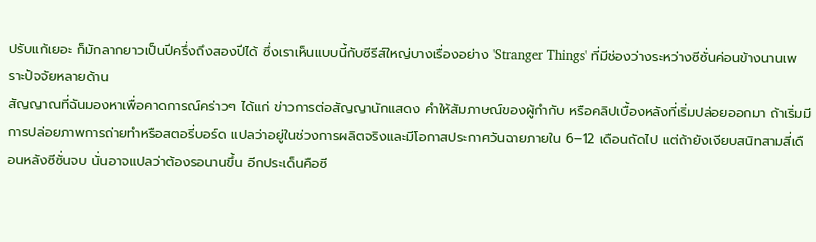ปรับแก้เยอะ ก็มักลากยาวเป็นปีครึ่งถึงสองปีได้ ซึ่งเราเห็นแบบนี้กับซีรีส์ใหญ่บางเรื่องอย่าง 'Stranger Things' ที่มีช่องว่างระหว่างซีซั่นค่อนข้างนานเพราะปัจจัยหลายด้าน
สัญญาณที่ฉันมองหาเพื่อคาดการณ์คร่าวๆ ได้แก่ ข่าวการต่อสัญญานักแสดง คำให้สัมภาษณ์ของผู้กำกับ หรือคลิปเบื้องหลังที่เริ่มปล่อยออกมา ถ้าเริ่มมีการปล่อยภาพการถ่ายทำหรือสตอรี่บอร์ด แปลว่าอยู่ในช่วงการผลิตจริงและมีโอกาสประกาศวันฉายภายใน 6–12 เดือนถัดไป แต่ถ้ายังเงียบสนิทสามสี่เดือนหลังซีซั่นจบ นั่นอาจแปลว่าต้องรอนานขึ้น อีกประเด็นคือซี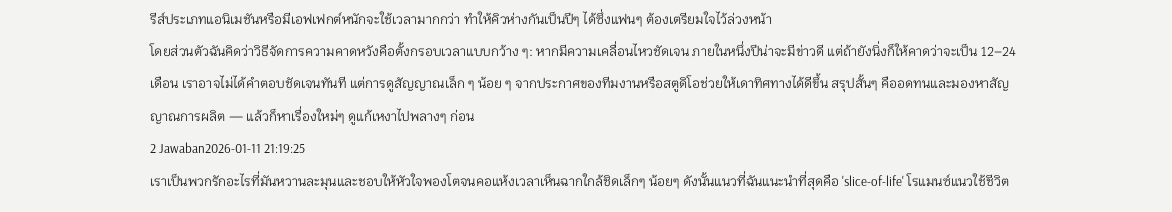รีส์ประเภทแอนิเมชันหรือมีเอฟเฟกต์หนักจะใช้เวลามากกว่า ทำให้คิวห่างกันเป็นปีๆ ได้ซึ่งแฟนๆ ต้องเตรียมใจไว้ล่วงหน้า
โดยส่วนตัวฉันคิดว่าวิธีจัดการความคาดหวังคือตั้งกรอบเวลาแบบกว้าง ๆ: หากมีความเคลื่อนไหวชัดเจน ภายในหนึ่งปีน่าจะมีข่าวดี แต่ถ้ายังนิ่งก็ให้คาดว่าจะเป็น 12–24 เดือน เราอาจไม่ได้คำตอบชัดเจนทันที แต่การดูสัญญาณเล็ก ๆ น้อย ๆ จากประกาศของทีมงานหรือสตูดิโอช่วยให้เดาทิศทางได้ดีขึ้น สรุปสั้นๆ คืออดทนและมองหาสัญญาณการผลิต — แล้วก็หาเรื่องใหม่ๆ ดูแก้เหงาไปพลางๆ ก่อน
2 Jawaban2026-01-11 21:19:25
เราเป็นพวกรักอะไรที่มันหวานละมุนและชอบให้หัวใจพองโตจนคอแห้งเวลาเห็นฉากใกล้ชิดเล็กๆ น้อยๆ ดังนั้นแนวที่ฉันแนะนำที่สุดคือ 'slice-of-life' โรแมนซ์แนวใช้ชีวิต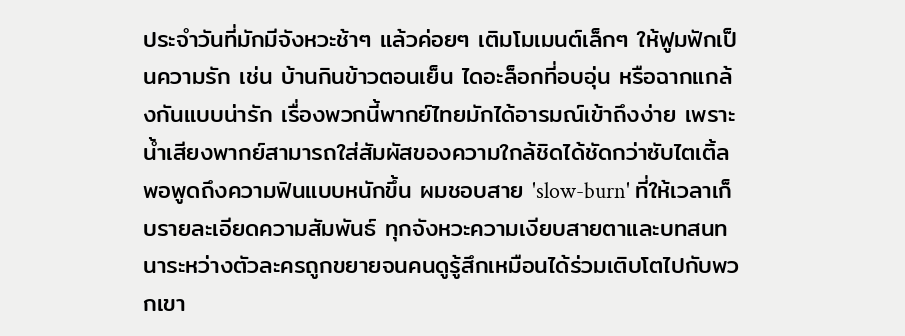ประจำวันที่มักมีจังหวะช้าๆ แล้วค่อยๆ เติมโมเมนต์เล็กๆ ให้ฟูมฟักเป็นความรัก เช่น บ้านกินข้าวตอนเย็น ไดอะล็อกที่อบอุ่น หรือฉากแกล้งกันแบบน่ารัก เรื่องพวกนี้พากย์ไทยมักได้อารมณ์เข้าถึงง่าย เพราะน้ำเสียงพากย์สามารถใส่สัมผัสของความใกล้ชิดได้ชัดกว่าซับไตเติ้ล
พอพูดถึงความฟินแบบหนักขึ้น ผมชอบสาย 'slow-burn' ที่ให้เวลาเก็บรายละเอียดความสัมพันธ์ ทุกจังหวะความเงียบสายตาและบทสนทนาระหว่างตัวละครถูกขยายจนคนดูรู้สึกเหมือนได้ร่วมเติบโตไปกับพวกเขา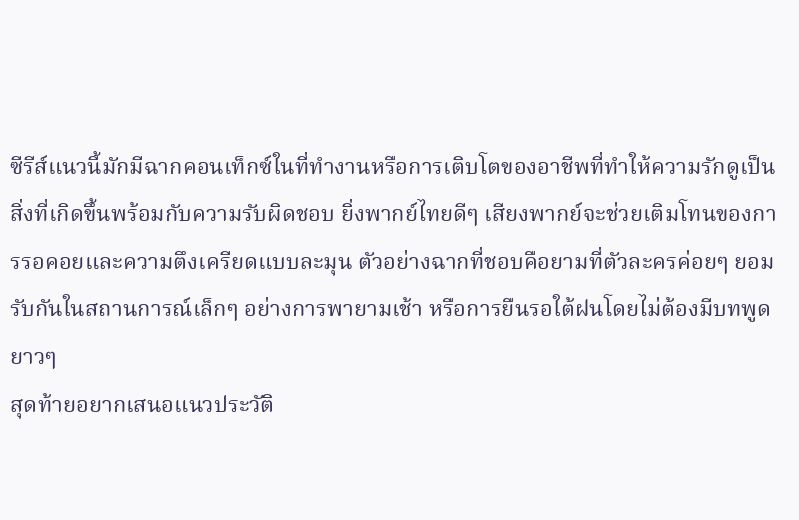ซีรีส์แนวนี้มักมีฉากคอนเท็กซ์ในที่ทำงานหรือการเติบโตของอาชีพที่ทำให้ความรักดูเป็นสิ่งที่เกิดขึ้นพร้อมกับความรับผิดชอบ ยิ่งพากย์ไทยดีๆ เสียงพากย์จะช่วยเติมโทนของการรอคอยและความตึงเครียดแบบละมุน ตัวอย่างฉากที่ชอบคือยามที่ตัวละครค่อยๆ ยอมรับกันในสถานการณ์เล็กๆ อย่างการพายามเช้า หรือการยืนรอใต้ฝนโดยไม่ต้องมีบทพูดยาวๆ
สุดท้ายอยากเสนอแนวประวัติ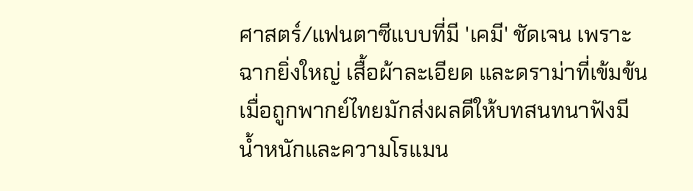ศาสตร์/แฟนตาซีแบบที่มี 'เคมี' ชัดเจน เพราะฉากยิ่งใหญ่ เสื้อผ้าละเอียด และดราม่าที่เข้มข้นเมื่อถูกพากย์ไทยมักส่งผลดีให้บทสนทนาฟังมีน้ำหนักและความโรแมน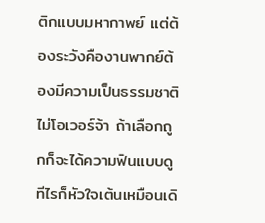ติกแบบมหากาพย์ แต่ต้องระวังคืองานพากย์ต้องมีความเป็นธรรมชาติไม่โอเวอร์จ้า ถ้าเลือกถูกก็จะได้ความฟินแบบดูทีไรก็หัวใจเต้นเหมือนเดิ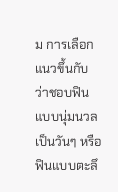ม การเลือกแนวขึ้นกับว่าชอบฟินแบบนุ่มนวลเป็นวันๆ หรือฟินแบบตะลึ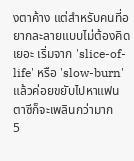งตาค้าง แต่สำหรับคนที่อยากละลายแบบไม่ต้องคิดเยอะ เริ่มจาก 'slice-of-life' หรือ 'slow-burn' แล้วค่อยขยับไปหาแฟนตาซีก็จะเพลินกว่ามาก
5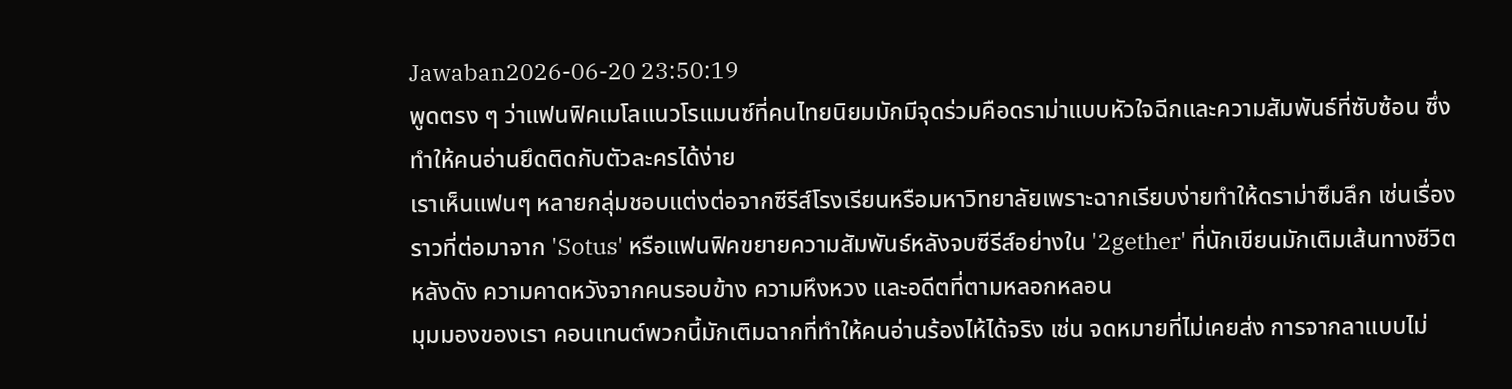Jawaban2026-06-20 23:50:19
พูดตรง ๆ ว่าแฟนฟิคเมโลแนวโรแมนซ์ที่คนไทยนิยมมักมีจุดร่วมคือดราม่าแบบหัวใจฉีกและความสัมพันธ์ที่ซับซ้อน ซึ่งทำให้คนอ่านยึดติดกับตัวละครได้ง่าย
เราเห็นแฟนๆ หลายกลุ่มชอบแต่งต่อจากซีรีส์โรงเรียนหรือมหาวิทยาลัยเพราะฉากเรียบง่ายทำให้ดราม่าซึมลึก เช่นเรื่องราวที่ต่อมาจาก 'Sotus' หรือแฟนฟิคขยายความสัมพันธ์หลังจบซีรีส์อย่างใน '2gether' ที่นักเขียนมักเติมเส้นทางชีวิตหลังดัง ความคาดหวังจากคนรอบข้าง ความหึงหวง และอดีตที่ตามหลอกหลอน
มุมมองของเรา คอนเทนต์พวกนี้มักเติมฉากที่ทำให้คนอ่านร้องไห้ได้จริง เช่น จดหมายที่ไม่เคยส่ง การจากลาแบบไม่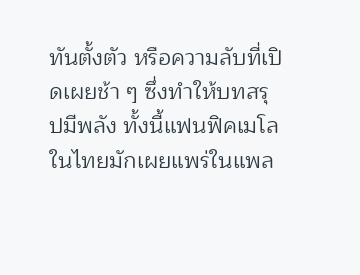ทันตั้งตัว หรือความลับที่เปิดเผยช้า ๆ ซึ่งทำให้บทสรุปมีพลัง ทั้งนี้แฟนฟิคเมโลในไทยมักเผยแพร่ในแพล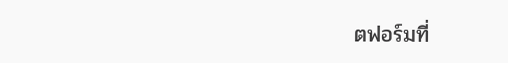ตฟอร์มที่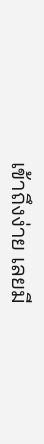เข้าถึงง่าย เลยมี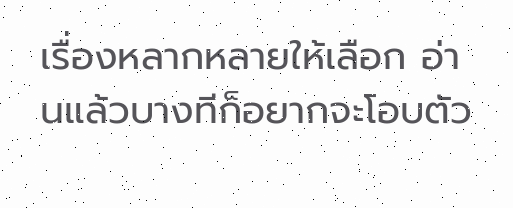เรื่องหลากหลายให้เลือก อ่านแล้วบางทีก็อยากจะโอบตัว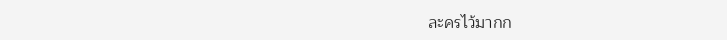ละครไว้มากก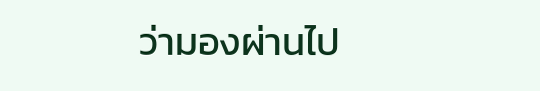ว่ามองผ่านไป